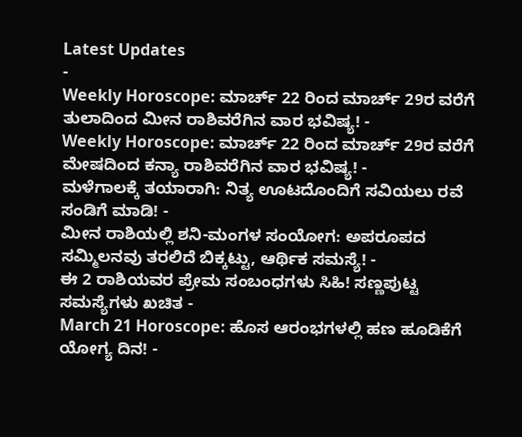Latest Updates
-
Weekly Horoscope: ಮಾರ್ಚ್ 22 ರಿಂದ ಮಾರ್ಚ್ 29ರ ವರೆಗೆ ತುಲಾದಿಂದ ಮೀನ ರಾಶಿವರೆಗಿನ ವಾರ ಭವಿಷ್ಯ! -
Weekly Horoscope: ಮಾರ್ಚ್ 22 ರಿಂದ ಮಾರ್ಚ್ 29ರ ವರೆಗೆ ಮೇಷದಿಂದ ಕನ್ಯಾ ರಾಶಿವರೆಗಿನ ವಾರ ಭವಿಷ್ಯ! -
ಮಳೆಗಾಲಕ್ಕೆ ತಯಾರಾಗಿ: ನಿತ್ಯ ಊಟದೊಂದಿಗೆ ಸವಿಯಲು ರವೆ ಸಂಡಿಗೆ ಮಾಡಿ! -
ಮೀನ ರಾಶಿಯಲ್ಲಿ ಶನಿ-ಮಂಗಳ ಸಂಯೋಗ: ಅಪರೂಪದ ಸಮ್ಮಿಲನವು ತರಲಿದೆ ಬಿಕ್ಕಟ್ಟು, ಆರ್ಥಿಕ ಸಮಸ್ಯೆ! -
ಈ 2 ರಾಶಿಯವರ ಪ್ರೇಮ ಸಂಬಂಧಗಳು ಸಿಹಿ! ಸಣ್ಣಪುಟ್ಟ ಸಮಸ್ಯೆಗಳು ಖಚಿತ -
March 21 Horoscope: ಹೊಸ ಆರಂಭಗಳಲ್ಲಿ ಹಣ ಹೂಡಿಕೆಗೆ ಯೋಗ್ಯ ದಿನ! -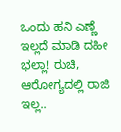ಒಂದು ಹನಿ ಎಣ್ಣೆ ಇಲ್ಲದೆ ಮಾಡಿ ದಹೀ ಭಲ್ಲಾ! ರುಚಿ, ಆರೋಗ್ಯದಲ್ಲಿ ರಾಜಿ ಇಲ್ಲ..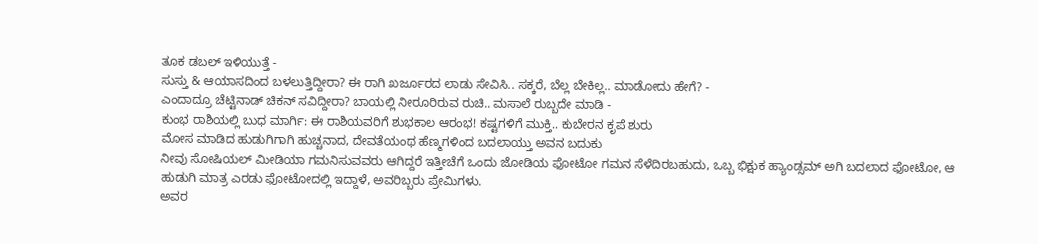ತೂಕ ಡಬಲ್ ಇಳಿಯುತ್ತೆ -
ಸುಸ್ತು & ಆಯಾಸದಿಂದ ಬಳಲುತ್ತಿದ್ದೀರಾ? ಈ ರಾಗಿ ಖರ್ಜೂರದ ಲಾಡು ಸೇವಿಸಿ.. ಸಕ್ಕರೆ, ಬೆಲ್ಲ ಬೇಕಿಲ್ಲ.. ಮಾಡೋದು ಹೇಗೆ? -
ಎಂದಾದ್ರೂ ಚೆಟ್ಟಿನಾಡ್ ಚಿಕನ್ ಸವಿದ್ದೀರಾ? ಬಾಯಲ್ಲಿ ನೀರೂರಿರುವ ರುಚಿ.. ಮಸಾಲೆ ರುಬ್ಬದೇ ಮಾಡಿ -
ಕುಂಭ ರಾಶಿಯಲ್ಲಿ ಬುಧ ಮಾರ್ಗಿ: ಈ ರಾಶಿಯವರಿಗೆ ಶುಭಕಾಲ ಆರಂಭ! ಕಷ್ಟಗಳಿಗೆ ಮುಕ್ತಿ.. ಕುಬೇರನ ಕೃಪೆ ಶುರು
ಮೋಸ ಮಾಡಿದ ಹುಡುಗಿಗಾಗಿ ಹುಚ್ಚನಾದ, ದೇವತೆಯಂಥ ಹೆಣ್ಮಗಳಿಂದ ಬದಲಾಯ್ತು ಅವನ ಬದುಕು
ನೀವು ಸೋಷಿಯಲ್ ಮೀಡಿಯಾ ಗಮನಿಸುವವರು ಆಗಿದ್ದರೆ ಇತ್ತೀಚೆಗೆ ಒಂದು ಜೋಡಿಯ ಫೋಟೋ ಗಮನ ಸೆಳೆದಿರಬಹುದು, ಒಬ್ಬ ಭಿಕ್ಷುಕ ಹ್ಯಾಂಡ್ಸಮ್ ಅಗಿ ಬದಲಾದ ಫೋಟೋ, ಆ ಹುಡುಗಿ ಮಾತ್ರ ಎರಡು ಫೋಟೋದಲ್ಲಿ ಇದ್ದಾಳೆ, ಅವರಿಬ್ಬರು ಪ್ರೇಮಿಗಳು.
ಅವರ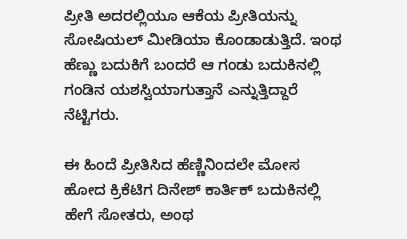ಪ್ರೀತಿ ಅದರಲ್ಲಿಯೂ ಆಕೆಯ ಪ್ರೀತಿಯನ್ನು ಸೋಷಿಯಲ್ ಮೀಡಿಯಾ ಕೊಂಡಾಡುತ್ತಿದೆ. ಇಂಥ ಹೆಣ್ಣು ಬದುಕಿಗೆ ಬಂದರೆ ಆ ಗಂಡು ಬದುಕಿನಲ್ಲಿ ಗಂಡಿನ ಯಶಸ್ವಿಯಾಗುತ್ತಾನೆ ಎನ್ನುತ್ತಿದ್ದಾರೆ ನೆಟ್ಟಿಗರು.

ಈ ಹಿಂದೆ ಪ್ರೀತಿಸಿದ ಹೆಣ್ಣಿನಿಂದಲೇ ಮೋಸ ಹೋದ ಕ್ರಿಕೆಟಿಗ ದಿನೇಶ್ ಕಾರ್ತಿಕ್ ಬದುಕಿನಲ್ಲಿ ಹೇಗೆ ಸೋತರು, ಅಂಥ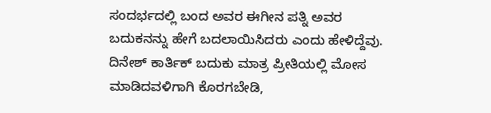ಸಂದರ್ಭದಲ್ಲಿ ಬಂದ ಅವರ ಈಗೀನ ಪತ್ನಿ ಅವರ ಬದುಕನನ್ನು ಹೇಗೆ ಬದಲಾಯಿಸಿದರು ಎಂದು ಹೇಳಿದ್ದೆವು. ದಿನೇಶ್ ಕಾರ್ತಿಕ್ ಬದುಕು ಮಾತ್ರ ಪ್ರೀತಿಯಲ್ಲಿ ಮೋಸ ಮಾಡಿದವಳಿಗಾಗಿ ಕೊರಗಬೇಡಿ,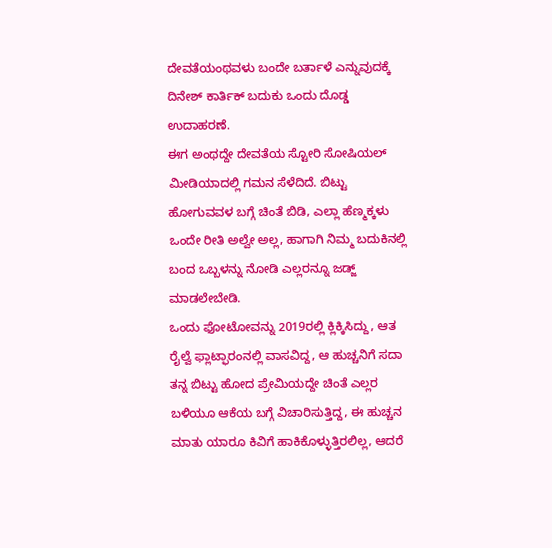ದೇವತೆಯಂಥವಳು ಬಂದೇ ಬರ್ತಾಳೆ ಎನ್ನುವುದಕ್ಕೆ ದಿನೇಶ್ ಕಾರ್ತಿಕ್ ಬದುಕು ಒಂದು ದೊಡ್ಡ ಉದಾಹರಣೆ.
ಈಗ ಅಂಥದ್ದೇ ದೇವತೆಯ ಸ್ಟೋರಿ ಸೋಷಿಯಲ್ ಮೀಡಿಯಾದಲ್ಲಿ ಗಮನ ಸೆಳೆದಿದೆ. ಬಿಟ್ಟು ಹೋಗುವವಳ ಬಗ್ಗೆ ಚಿಂತೆ ಬಿಡಿ, ಎಲ್ಲಾ ಹೆಣ್ಮಕ್ಕಳು ಒಂದೇ ರೀತಿ ಅಲ್ವೇ ಅಲ್ಲ, ಹಾಗಾಗಿ ನಿಮ್ಮ ಬದುಕಿನಲ್ಲಿ ಬಂದ ಒಬ್ಬಳನ್ನು ನೋಡಿ ಎಲ್ಲರನ್ನೂ ಜಡ್ಜ್ ಮಾಡಲೇಬೇಡಿ.
ಒಂದು ಫೋಟೋವನ್ನು 2019ರಲ್ಲಿ ಕ್ಲಿಕ್ಕಿಸಿದ್ದು, ಆತ ರೈಲ್ವೆ ಫ್ಲಾಟ್ಫಾರಂನಲ್ಲಿ ವಾಸವಿದ್ದ, ಆ ಹುಚ್ಚನಿಗೆ ಸದಾ ತನ್ನ ಬಿಟ್ಟು ಹೋದ ಪ್ರೇಮಿಯದ್ದೇ ಚಿಂತೆ ಎಲ್ಲರ ಬಳಿಯೂ ಆಕೆಯ ಬಗ್ಗೆ ವಿಚಾರಿಸುತ್ತಿದ್ದ, ಈ ಹುಚ್ಚನ ಮಾತು ಯಾರೂ ಕಿವಿಗೆ ಹಾಕಿಕೊಳ್ಳುತ್ತಿರಲಿಲ್ಲ, ಆದರೆ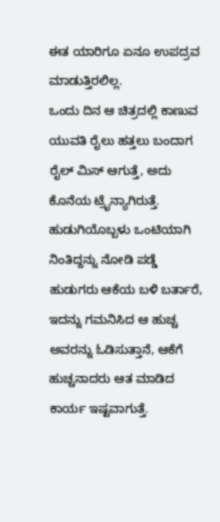ಈತ ಯಾರಿಗೂ ಏನೂ ಉಪದ್ರವ ಮಾಡುತ್ತಿರಲಿಲ್ಲ.
ಒಂದು ದಿನ ಆ ಚಿತ್ರದಲ್ಲಿ ಕಾಣುವ ಯುವತಿ ರೈಲು ಹತ್ತಲು ಬಂದಾಗ ರೈಲ್ ಮಿಸ್ ಆಗುತ್ತೆ, ಅದು ಕೊನೆಯ ಟ್ರೈನ್ಯಾಗಿರುತ್ತೆ. ಹುಡುಗಿಯೊಬ್ಬಳು ಒಂಟಿಯಾಗಿ ನಿಂತಿದ್ದನ್ನು ನೋಡಿ ಪಡ್ಡೆ ಹುಡುಗರು ಆಕೆಯ ಬಳಿ ಬರ್ತಾರೆ, ಇದನ್ನು ಗಮನಿಸಿದ ಆ ಹುಚ್ಚ ಅವರನ್ನು ಓಡಿಸುತ್ತಾನೆ, ಆಕೆಗೆ ಹುಚ್ಚನಾದರು ಆತ ಮಾಡಿದ ಕಾರ್ಯ ಇಷ್ಟವಾಗುತ್ತೆ.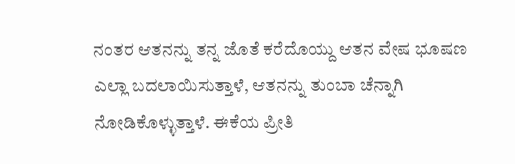ನಂತರ ಆತನನ್ನು ತನ್ನ ಜೊತೆ ಕರೆದೊಯ್ದು ಆತನ ವೇಷ ಭೂಷಣ ಎಲ್ಲಾ ಬದಲಾಯಿಸುತ್ತಾಳೆ, ಆತನನ್ನು ತುಂಬಾ ಚೆನ್ನಾಗಿ ನೋಡಿಕೊಳ್ಳುತ್ತಾಳೆ. ಈಕೆಯ ಪ್ರೀತಿ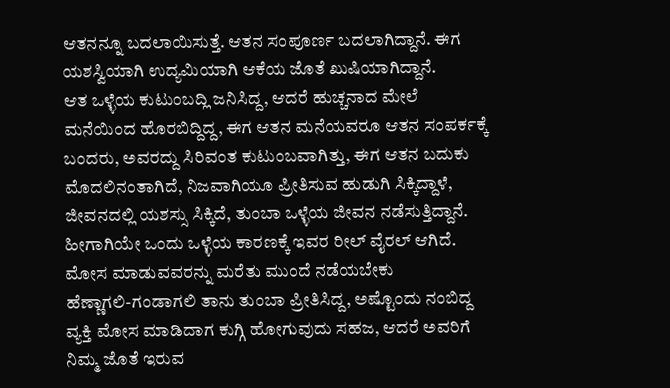ಆತನನ್ನೂ ಬದಲಾಯಿಸುತ್ತೆ. ಆತನ ಸಂಪೂರ್ಣ ಬದಲಾಗಿದ್ದಾನೆ. ಈಗ ಯಶಸ್ವಿಯಾಗಿ ಉದ್ಯಮಿಯಾಗಿ ಆಕೆಯ ಜೊತೆ ಖುಷಿಯಾಗಿದ್ದಾನೆ.
ಆತ ಒಳ್ಳೆಯ ಕುಟುಂಬದ್ಲಿ ಜನಿಸಿದ್ದ, ಆದರೆ ಹುಚ್ಚನಾದ ಮೇಲೆ ಮನೆಯಿಂದ ಹೊರಬಿದ್ದಿದ್ದ, ಈಗ ಆತನ ಮನೆಯವರೂ ಆತನ ಸಂಪರ್ಕಕ್ಕೆ ಬಂದರು, ಅವರದ್ದು ಸಿರಿವಂತ ಕುಟುಂಬವಾಗಿತ್ತು, ಈಗ ಆತನ ಬದುಕು ಮೊದಲಿನಂತಾಗಿದೆ, ನಿಜವಾಗಿಯೂ ಪ್ರೀತಿಸುವ ಹುಡುಗಿ ಸಿಕ್ಕಿದ್ದಾಳೆ, ಜೀವನದಲ್ಲಿ ಯಶಸ್ಸು ಸಿಕ್ಕಿದೆ, ತುಂಬಾ ಒಳ್ಳೆಯ ಜೀವನ ನಡೆಸುತ್ತಿದ್ದಾನೆ. ಹೀಗಾಗಿಯೇ ಒಂದು ಒಳ್ಳೆಯ ಕಾರಣಕ್ಕೆ ಇವರ ರೀಲ್ ವೈರಲ್ ಆಗಿದೆ.
ಮೋಸ ಮಾಡುವವರನ್ನು ಮರೆತು ಮುಂದೆ ನಡೆಯಬೇಕು
ಹೆಣ್ಣಾಗಲಿ-ಗಂಡಾಗಲಿ ತಾನು ತುಂಬಾ ಪ್ರೀತಿಸಿದ್ದ, ಅಷ್ಟೊಂದು ನಂಬಿದ್ದ ವ್ಯಕ್ತಿ ಮೋಸ ಮಾಡಿದಾಗ ಕುಗ್ಗಿ ಹೋಗುವುದು ಸಹಜ, ಆದರೆ ಅವರಿಗೆ ನಿಮ್ಮ ಜೊತೆ ಇರುವ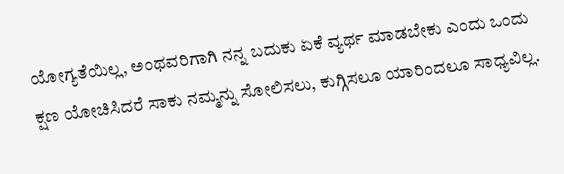ಯೋಗ್ಯತೆಯಿಲ್ಲ, ಅಂಥವರಿಗಾಗಿ ನನ್ನ ಬದುಕು ಏಕೆ ವ್ಯರ್ಥ ಮಾಡಬೇಕು ಎಂದು ಒಂದು ಕ್ಷಣ ಯೋಚಿಸಿದರೆ ಸಾಕು ನಮ್ಮನ್ನು ಸೋಲಿಸಲು, ಕುಗ್ಗಿಸಲೂ ಯಾರಿಂದಲೂ ಸಾಧ್ಯವಿಲ್ಲ.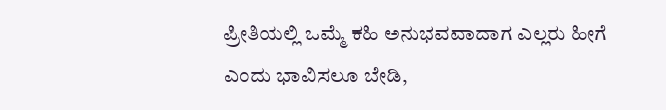ಪ್ರೀತಿಯಲ್ಲಿ ಒಮ್ಮೆ ಕಹಿ ಅನುಭವವಾದಾಗ ಎಲ್ಲರು ಹೀಗೆ ಎಂದು ಭಾವಿಸಲೂ ಬೇಡಿ,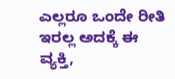ಎಲ್ಲರೂ ಒಂದೇ ರೀತಿ ಇರಲ್ಲ ಅದಕ್ಕೆ ಈ ವ್ಯಕ್ತಿ,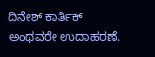ದಿನೇಶ್ ಕಾರ್ತಿಕ್ ಅಂಥವರೇ ಉದಾಹರಣೆ.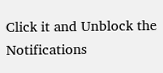Click it and Unblock the Notifications